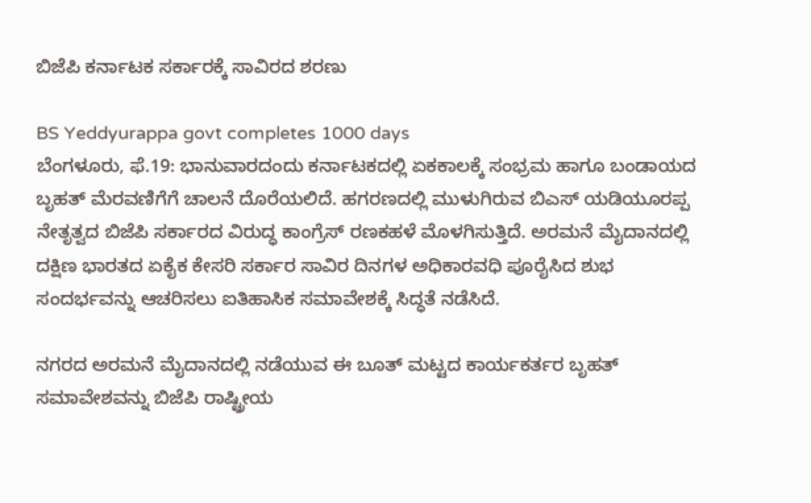ಬಿಜೆಪಿ ಕರ್ನಾಟಕ ಸರ್ಕಾರಕ್ಕೆ ಸಾವಿರದ ಶರಣು

BS Yeddyurappa govt completes 1000 days
ಬೆಂಗಳೂರು, ಫೆ.19: ಭಾನುವಾರದಂದು ಕರ್ನಾಟಕದಲ್ಲಿ ಏಕಕಾಲಕ್ಕೆ ಸಂಭ್ರಮ ಹಾಗೂ ಬಂಡಾಯದ ಬೃಹತ್ ಮೆರವಣಿಗೆಗೆ ಚಾಲನೆ ದೊರೆಯಲಿದೆ. ಹಗರಣದಲ್ಲಿ ಮುಳುಗಿರುವ ಬಿಎಸ್ ಯಡಿಯೂರಪ್ಪ ನೇತೃತ್ವದ ಬಿಜೆಪಿ ಸರ್ಕಾರದ ವಿರುದ್ಧ ಕಾಂಗ್ರೆಸ್ ರಣಕಹಳೆ ಮೊಳಗಿಸುತ್ತಿದೆ. ಅರಮನೆ ಮೈದಾನದಲ್ಲಿ ದಕ್ಷಿಣ ಭಾರತದ ಏಕೈಕ ಕೇಸರಿ ಸರ್ಕಾರ ಸಾವಿರ ದಿನಗಳ ಅಧಿಕಾರವಧಿ ಪೂರೈಸಿದ ಶುಭ ಸಂದರ್ಭವನ್ನು ಆಚರಿಸಲು ಐತಿಹಾಸಿಕ ಸಮಾವೇಶಕ್ಕೆ ಸಿದ್ಧತೆ ನಡೆಸಿದೆ.

ನಗರದ ಅರಮನೆ ಮೈದಾನದಲ್ಲಿ ನಡೆಯುವ ಈ ಬೂತ್ ಮಟ್ಟದ ಕಾರ್ಯಕರ್ತರ ಬೃಹತ್ ಸಮಾವೇಶವನ್ನು ಬಿಜೆಪಿ ರಾಷ್ಟ್ರೀಯ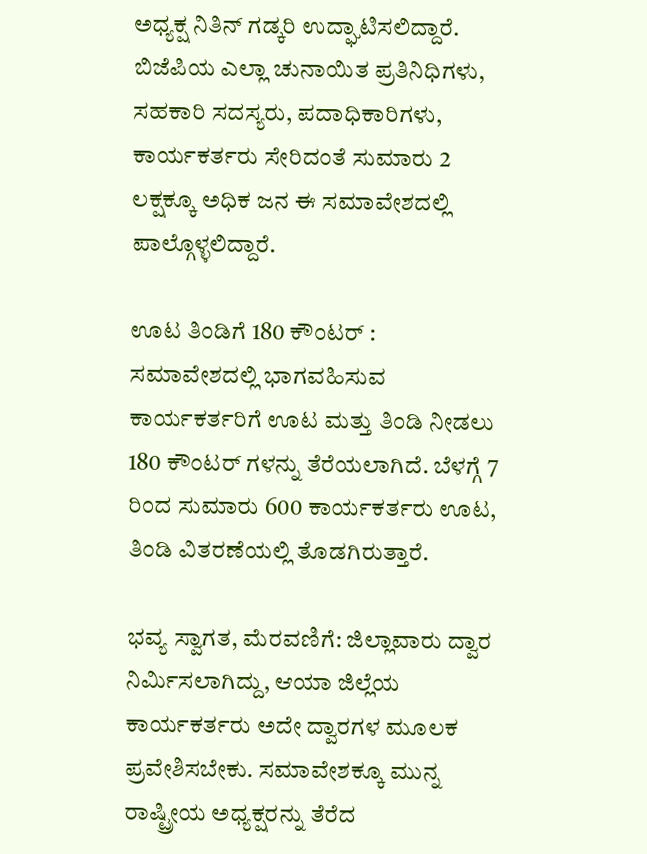ಅಧ್ಯಕ್ಷ ನಿತಿನ್ ಗಡ್ಕರಿ ಉದ್ಘಾಟಿಸಲಿದ್ದಾರೆ. ಬಿಜೆಪಿಯ ಎಲ್ಲಾ ಚುನಾಯಿತ ಪ್ರತಿನಿಧಿಗಳು, ಸಹಕಾರಿ ಸದಸ್ಯರು, ಪದಾಧಿಕಾರಿಗಳು, ಕಾರ್ಯಕರ್ತರು ಸೇರಿದಂತೆ ಸುಮಾರು 2 ಲಕ್ಷಕ್ಕೂ ಅಧಿಕ ಜನ ಈ ಸಮಾವೇಶದಲ್ಲಿ ಪಾಲ್ಗೊಳ್ಳಲಿದ್ದಾರೆ.

ಊಟ ತಿಂಡಿಗೆ 180 ಕೌಂಟರ್ : ಸಮಾವೇಶದಲ್ಲಿ ಭಾಗವಹಿಸುವ ಕಾರ್ಯಕರ್ತರಿಗೆ ಊಟ ಮತ್ತು ತಿಂಡಿ ನೀಡಲು 180 ಕೌಂಟರ್ ಗಳನ್ನು ತೆರೆಯಲಾಗಿದೆ. ಬೆಳಗ್ಗೆ 7 ರಿಂದ ಸುಮಾರು 600 ಕಾರ್ಯಕರ್ತರು ಊಟ, ತಿಂಡಿ ವಿತರಣೆಯಲ್ಲಿ ತೊಡಗಿರುತ್ತಾರೆ.

ಭವ್ಯ ಸ್ವಾಗತ, ಮೆರವಣಿಗೆ: ಜಿಲ್ಲಾವಾರು ದ್ವಾರ ನಿರ್ಮಿಸಲಾಗಿದ್ದು, ಆಯಾ ಜಿಲ್ಲೆಯ ಕಾರ್ಯಕರ್ತರು ಅದೇ ದ್ವಾರಗಳ ಮೂಲಕ ಪ್ರವೇಶಿಸಬೇಕು. ಸಮಾವೇಶಕ್ಕೂ ಮುನ್ನ ರಾಷ್ಟ್ರೀಯ ಅಧ್ಯಕ್ಷರನ್ನು ತೆರೆದ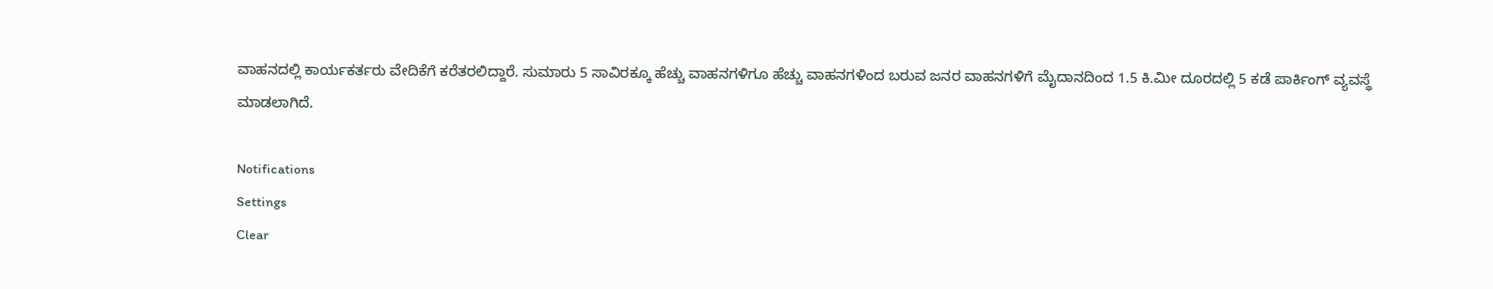ವಾಹನದಲ್ಲಿ ಕಾರ್ಯಕರ್ತರು ವೇದಿಕೆಗೆ ಕರೆತರಲಿದ್ದಾರೆ. ಸುಮಾರು 5 ಸಾವಿರಕ್ಕೂ ಹೆಚ್ಚು ವಾಹನಗಳಿಗೂ ಹೆಚ್ಚು ವಾಹನಗಳಿಂದ ಬರುವ ಜನರ ವಾಹನಗಳಿಗೆ ಮೈದಾನದಿಂದ 1.5 ಕಿ.ಮೀ ದೂರದಲ್ಲಿ 5 ಕಡೆ ಪಾರ್ಕಿಂಗ್ ವ್ಯವಸ್ಥೆ ಮಾಡಲಾಗಿದೆ.

Notifications
Settings
Clear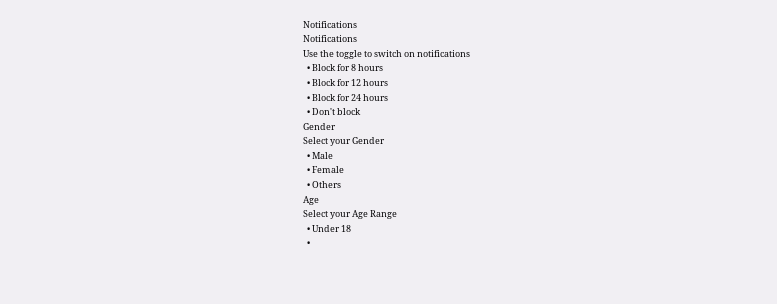Notifications
Notifications
Use the toggle to switch on notifications
  • Block for 8 hours
  • Block for 12 hours
  • Block for 24 hours
  • Don't block
Gender
Select your Gender
  • Male
  • Female
  • Others
Age
Select your Age Range
  • Under 18
  •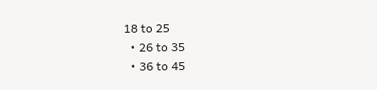18 to 25
  • 26 to 35
  • 36 to 45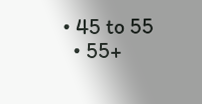• 45 to 55
  • 55+